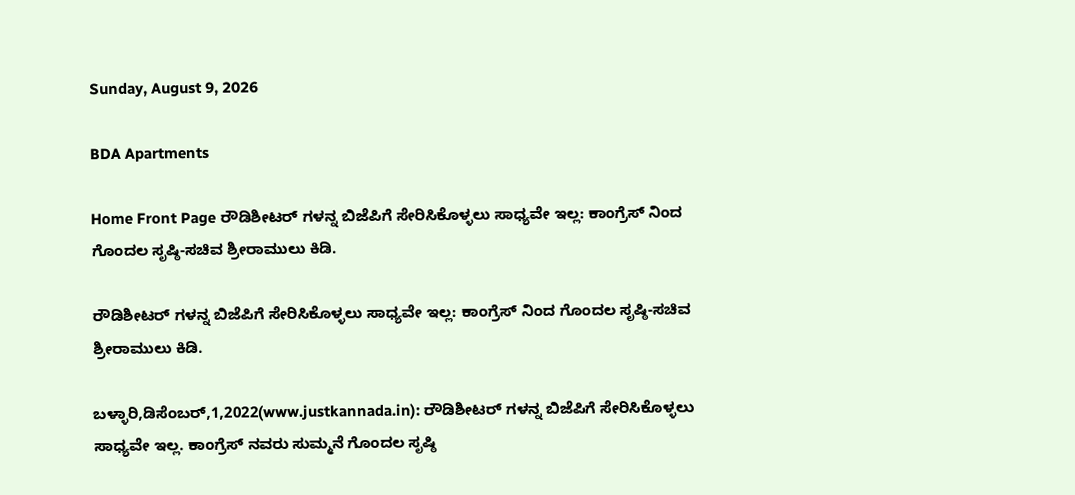Sunday, August 9, 2026

BDA Apartments

Home Front Page ರೌಡಿಶೀಟರ್ ಗಳನ್ನ ಬಿಜೆಪಿಗೆ ಸೇರಿಸಿಕೊಳ್ಳಲು ಸಾಧ್ಯವೇ ಇಲ್ಲ: ಕಾಂಗ್ರೆಸ್ ನಿಂದ ಗೊಂದಲ ಸೃಷ್ಠಿ-ಸಚಿವ ಶ್ರೀರಾಮುಲು ಕಿಡಿ.

ರೌಡಿಶೀಟರ್ ಗಳನ್ನ ಬಿಜೆಪಿಗೆ ಸೇರಿಸಿಕೊಳ್ಳಲು ಸಾಧ್ಯವೇ ಇಲ್ಲ: ಕಾಂಗ್ರೆಸ್ ನಿಂದ ಗೊಂದಲ ಸೃಷ್ಠಿ-ಸಚಿವ ಶ್ರೀರಾಮುಲು ಕಿಡಿ.

ಬಳ್ಳಾರಿ,ಡಿಸೆಂಬರ್,1,2022(www.justkannada.in): ರೌಡಿಶೀಟರ್ ಗಳನ್ನ ಬಿಜೆಪಿಗೆ ಸೇರಿಸಿಕೊಳ್ಳಲು ಸಾಧ್ಯವೇ ಇಲ್ಲ. ಕಾಂಗ್ರೆಸ್ ನವರು ಸುಮ್ಮನೆ ಗೊಂದಲ ಸೃಷ್ಠಿ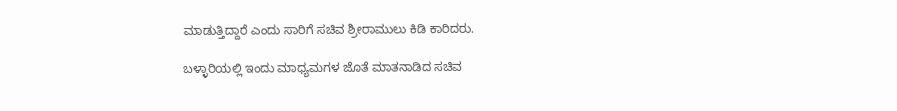ಮಾಡುತ್ತಿದ್ದಾರೆ ಎಂದು ಸಾರಿಗೆ ಸಚಿವ ಶ್ರೀರಾಮುಲು ಕಿಡಿ ಕಾರಿದರು.

ಬಳ್ಳಾರಿಯಲ್ಲಿ ಇಂದು ಮಾಧ್ಯಮಗಳ ಜೊತೆ ಮಾತನಾಡಿದ ಸಚಿವ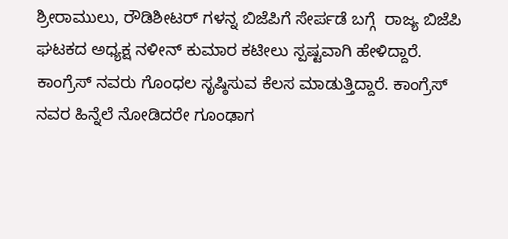ಶ್ರೀರಾಮುಲು, ರೌಡಿಶೀಟರ್ ಗಳನ್ನ ಬಿಜೆಪಿಗೆ ಸೇರ್ಪಡೆ ಬಗ್ಗೆ  ರಾಜ್ಯ ಬಿಜೆಪಿ ಘಟಕದ ಅಧ್ಯಕ್ಷ ನಳೀನ್ ಕುಮಾರ ಕಟೀಲು ಸ್ಪಷ್ಟವಾಗಿ ಹೇಳಿದ್ದಾರೆ.  ಕಾಂಗ್ರೆಸ್ ನವರು ಗೊಂಧಲ ಸೃಷ್ಠಿಸುವ ಕೆಲಸ ಮಾಡುತ್ತಿದ್ದಾರೆ. ಕಾಂಗ್ರೆಸ್ ನವರ ಹಿನ್ನೆಲೆ ನೋಡಿದರೇ ಗೂಂಢಾಗ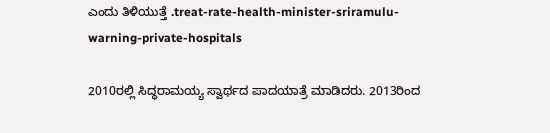ಎಂದು ತಿಳಿಯುತ್ತೆ .treat-rate-health-minister-sriramulu-warning-private-hospitals

2010ರಲ್ಲಿ ಸಿದ್ಧರಾಮಯ್ಯ ಸ್ವಾರ್ಥದ ಪಾದಯಾತ್ರೆ ಮಾಡಿದರು. 2013ರಿಂದ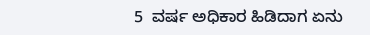5  ವರ್ಷ ಅಧಿಕಾರ ಹಿಡಿದಾಗ ಏನು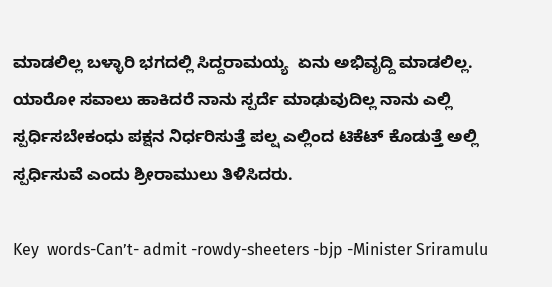ಮಾಡಲಿಲ್ಲ ಬಳ್ಳಾರಿ ಭಗದಲ್ಲಿ ಸಿದ್ದರಾಮಯ್ಯ  ಏನು ಅಭಿವೃದ್ದಿ ಮಾಡಲಿಲ್ಲ. ಯಾರೋ ಸವಾಲು ಹಾಕಿದರೆ ನಾನು ಸ್ಪರ್ದೆ ಮಾಢುವುದಿಲ್ಲ ನಾನು ಎಲ್ಲಿ ಸ್ಪರ್ಧಿಸಬೇಕಂಧು ಪಕ್ಷನ ನಿರ್ಧರಿಸುತ್ತೆ ಪಲ್ಷ ಎಲ್ಲಿಂದ ಟಿಕೆಟ್ ಕೊಡುತ್ತೆ ಅಲ್ಲಿ ಸ್ಪರ್ಧಿಸುವೆ ಎಂದು ಶ್ರೀರಾಮುಲು ತಿಳಿಸಿದರು.

Key  words-Can’t- admit -rowdy-sheeters -bjp -Minister Sriramulu